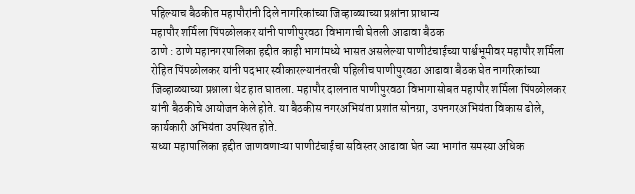पहिल्याच बैठकीत महापौरांनी दिले नागरिकांच्या जिव्हाळ्याच्या प्रश्नांना प्राधान्य
महापौर शर्मिला पिंपळोलकर यांनी पाणीपुरवठा विभागाची घेतली आढावा बैठक
ठाणे : ठाणे महानगरपालिका हद्दीत काही भागांमध्ये भासत असलेल्या पाणीटंचाईच्या पार्श्वभूमीवर महापौर शर्मिला रोहित पिंपळोलकर यांनी पदभार स्वीकारल्यानंतरची पहिलीच पाणीपुरवठा आढावा बैठक घेत नागरिकांच्या जिव्हाळ्याच्या प्रश्नाला थेट हात घातला. महापौर दालनात पाणीपुरवठा विभागासोबत महापौर शर्मिला पिंपळोलकर यांनी बैठकीचे आयोजन केले होते. या बैठकीस नगरअभियंता प्रशांत सोनग्रा, उपनगरअभियंता विकास ढोले, कार्यकारी अभियंता उपस्थित होते.
सध्या महापालिका हद्दीत जाणवणाऱ्या पाणीटंचाईचा सविस्तर आढावा घेत ज्या भागांत समस्या अधिक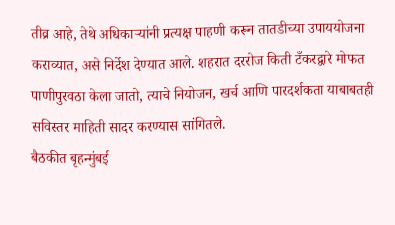तीव्र आहे, तेथे अधिकाऱ्यांनी प्रत्यक्ष पाहणी करून तातडीच्या उपाययोजना कराव्यात, असे निर्देश देण्यात आले. शहरात दररोज किती टँकरद्वारे मोफत पाणीपुरवठा केला जातो, त्याचे नियोजन, खर्च आणि पारदर्शकता याबाबतही सविस्तर माहिती सादर करण्यास सांगितले.
बैठकीत बृहन्मुंबई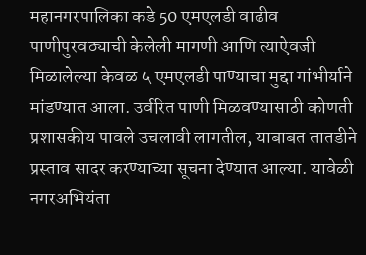महानगरपालिका कडे 50 एमएलडी वाढीव पाणीपुरवठ्याची केलेली मागणी आणि त्याऐवजी मिळालेल्या केवळ ५ एमएलडी पाण्याचा मुद्दा गांभीर्याने मांडण्यात आला. उर्वरित पाणी मिळवण्यासाठी कोणती प्रशासकीय पावले उचलावी लागतील, याबाबत तातडीने प्रस्ताव सादर करण्याच्या सूचना देण्यात आल्या. यावेळी नगरअभियंता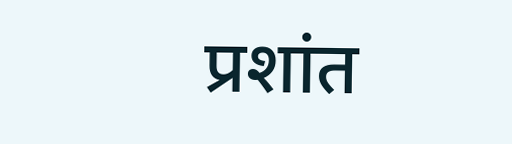प्रशांत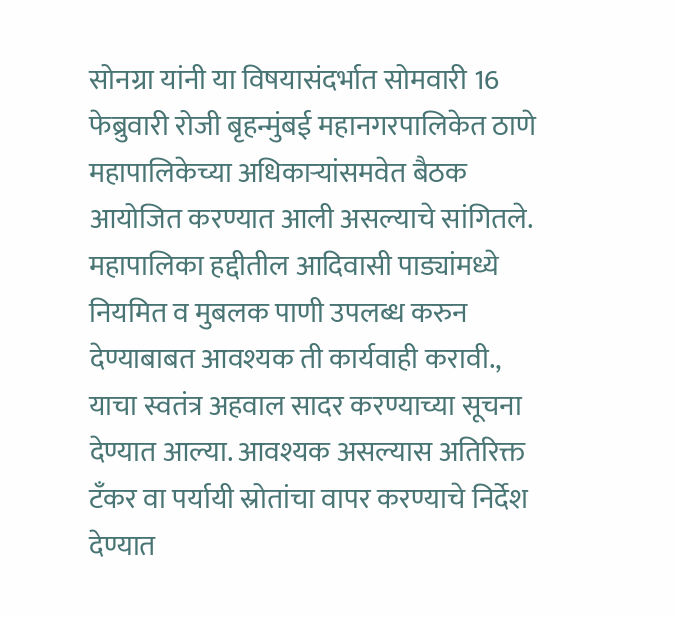सोनग्रा यांनी या विषयासंदर्भात सोमवारी 16 फेब्रुवारी रोजी बृहन्मुंबई महानगरपालिकेत ठाणे महापालिकेच्या अधिकाऱ्यांसमवेत बैठक आयोजित करण्यात आली असल्याचे सांगितले.
महापालिका हद्दीतील आदिवासी पाड्यांमध्ये नियमित व मुबलक पाणी उपलब्ध करुन देण्याबाबत आवश्यक ती कार्यवाही करावी., याचा स्वतंत्र अहवाल सादर करण्याच्या सूचना देण्यात आल्या. आवश्यक असल्यास अतिरिक्त टँकर वा पर्यायी स्रोतांचा वापर करण्याचे निर्देश देण्यात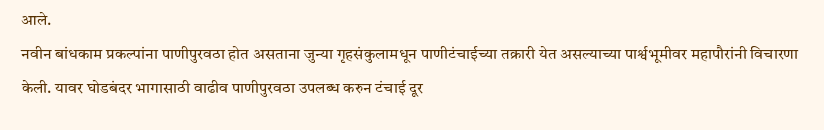आले.
नवीन बांधकाम प्रकल्पांना पाणीपुरवठा होत असताना जुन्या गृहसंकुलामधून पाणीटंचाईच्या तक्रारी येत असल्याच्या पार्श्वभूमीवर महापौरांनी विचारणा केली. यावर घोडबंदर भागासाठी वाढीव पाणीपुरवठा उपलब्ध करुन टंचाई दूर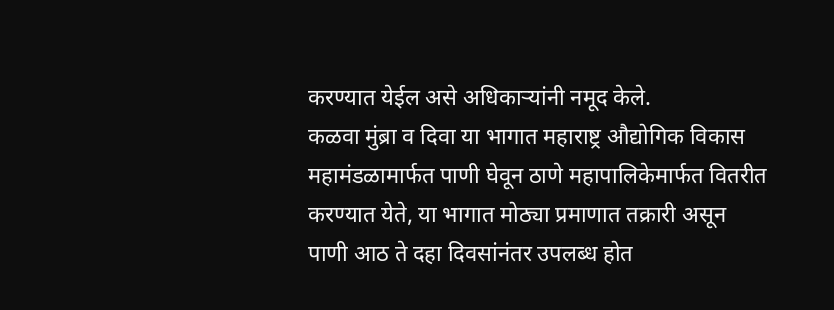करण्यात येईल असे अधिकाऱ्यांनी नमूद केले.
कळवा मुंब्रा व दिवा या भागात महाराष्ट्र औद्योगिक विकास महामंडळामार्फत पाणी घेवून ठाणे महापालिकेमार्फत वितरीत करण्यात येते, या भागात मोठ्या प्रमाणात तक्रारी असून पाणी आठ ते दहा दिवसांनंतर उपलब्ध होत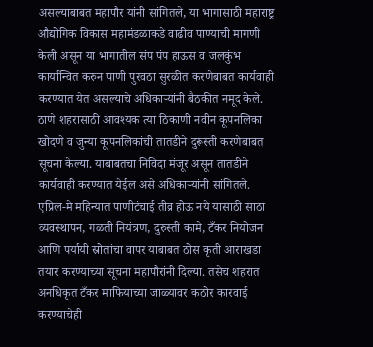असल्याबाबत महापौर यांनी सांगितले, या भागासाठी महाराष्ट्र औद्योगिक विकास महामंडळाकडे वाढीव पाण्याची मागणी केली असून या भागातील संप पंप हाऊस व जलकुंभ कार्यान्वित करुन पाणी पुरवठा सुरळीत करणेबाबत कार्यवाही करण्यात येत असल्याचे अधिकाऱ्यांनी बैठकीत नमूद केले.
ठाणे शहरासाठी आवश्यक त्या ठिकाणी नवीन कूपनलिका खोदणे व जुन्या कूपनलिकांची तातडीने दुरूस्ती करणेबाबत सूचना केल्या. याबाबतचा निविदा मंजूर असून तातडीने कार्यवाही करण्यात येईल असे अधिकाऱ्यांनी सांगितले.
एप्रिल-मे महिन्यात पाणीटंचाई तीव्र होऊ नये यासाठी साठा व्यवस्थापन, गळती नियंत्रण, दुरुस्ती कामे, टँकर नियोजन आणि पर्यायी स्रोतांचा वापर याबाबत ठोस कृती आराखडा तयार करण्याच्या सूचना महापौरांनी दिल्या. तसेच शहरात अनधिकृत टँकर माफियाच्या जाळ्यावर कठोर कारवाई करण्याचेही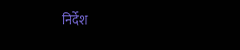निर्देश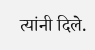त्यांनी दिले.